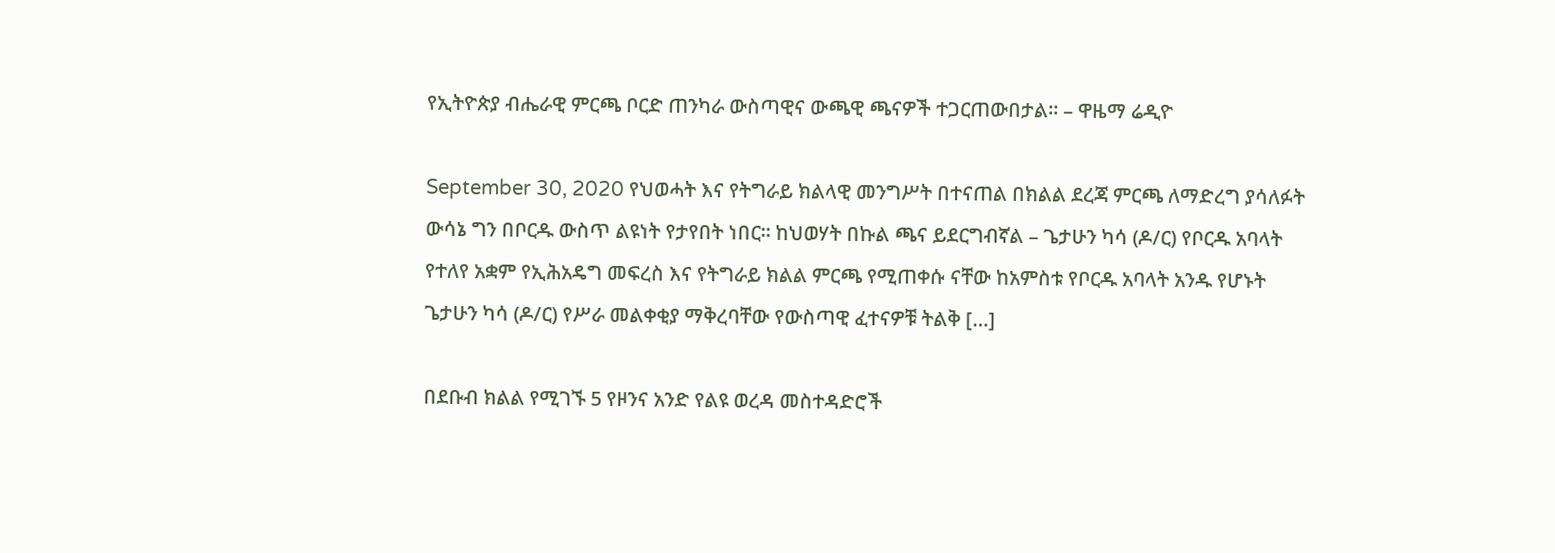የኢትዮጵያ ብሔራዊ ምርጫ ቦርድ ጠንካራ ውስጣዊና ውጫዊ ጫናዎች ተጋርጠውበታል። – ዋዜማ ሬዲዮ

September 30, 2020 የህወሓት እና የትግራይ ክልላዊ መንግሥት በተናጠል በክልል ደረጃ ምርጫ ለማድረግ ያሳለፉት ውሳኔ ግን በቦርዱ ውስጥ ልዩነት የታየበት ነበር። ከህወሃት በኩል ጫና ይደርግብኛል – ጌታሁን ካሳ (ዶ/ር) የቦርዱ አባላት የተለየ አቋም የኢሕአዴግ መፍረስ እና የትግራይ ክልል ምርጫ የሚጠቀሱ ናቸው ከአምስቱ የቦርዱ አባላት አንዱ የሆኑት ጌታሁን ካሳ (ዶ/ር) የሥራ መልቀቂያ ማቅረባቸው የውስጣዊ ፈተናዎቹ ትልቅ […]

በደቡብ ክልል የሚገኙ 5 የዞንና አንድ የልዩ ወረዳ መስተዳድሮች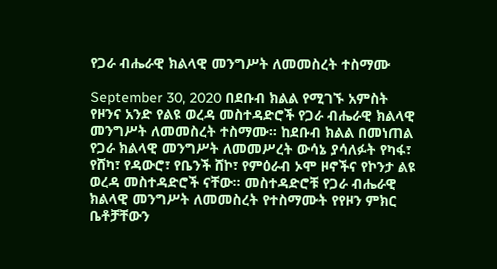የጋራ ብሔራዊ ክልላዊ መንግሥት ለመመስረት ተስማሙ

September 30, 2020 በደቡብ ክልል የሚገኙ አምስት የዞንና አንድ የልዩ ወረዳ መስተዳድሮች የጋራ ብሔራዊ ክልላዊ መንግሥት ለመመስረት ተስማሙ። ከደቡብ ክልል በመነጠል የጋራ ክልላዊ መንግሥት ለመመሥረት ውሳኔ ያሳለፉት የካፋ፣ የሸካ፣ የዳውሮ፣ የቤንች ሸኮ፣ የምዕራብ ኦሞ ዞኖችና የኮንታ ልዩ ወረዳ መስተዳድሮች ናቸው። መስተዳድሮቹ የጋራ ብሔራዊ ክልላዊ መንግሥት ለመመስረት የተስማሙት የየዞን ምክር ቤቶቻቸውን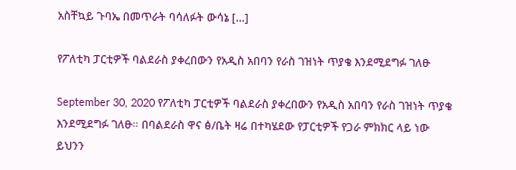አስቸኳይ ጉባኤ በመጥራት ባሳለፉት ውሳኔ […]

የፖለቲካ ፓርቲዎች ባልደራስ ያቀረበውን የአዲስ አበባን የራስ ገዝነት ጥያቄ እንደሚደግፉ ገለፁ

September 30, 2020 የፖለቲካ ፓርቲዎች ባልደራስ ያቀረበውን የአዲስ አበባን የራስ ገዝነት ጥያቄ እንደሚደግፉ ገለፁ። በባልደራስ ዋና ፅ/ቤት ዛሬ በተካሄደው የፓርቲዎች የጋራ ምክክር ላይ ነው ይህንን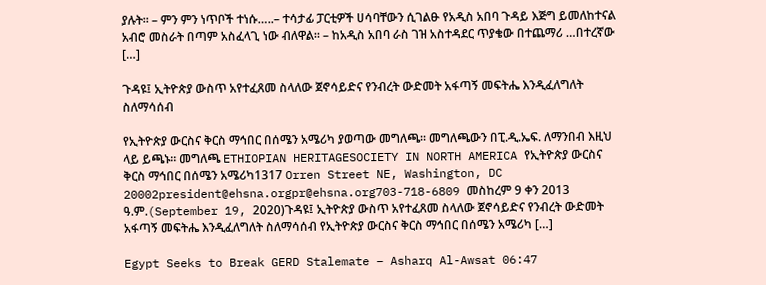ያሉት። – ምን ምን ነጥቦች ተነሱ…..– ተሳታፊ ፓርቲዎች ሀሳባቸውን ሲገልፁ የአዲስ አበባ ጉዳይ እጅግ ይመለከተናል አብሮ መስራት በጣም አስፈላጊ ነው ብለዋል። – ከአዲስ አበባ ራስ ገዝ አስተዳደር ጥያቄው በተጨማሪ …በተረኛው […]

ጉዳዩ፤ ኢትዮጵያ ውስጥ አየተፈጸመ ስላለው ጀኖሳይድና የንብረት ውድመት አፋጣኝ መፍትሔ እንዲፈለግለት ስለማሳሰብ

የኢትዮጵያ ውርስና ቅርስ ማኅበር በሰሜን አሜሪካ ያወጣው መግለጫ። መግለጫውን በፒ.ዲ.ኤፍ. ለማንበብ እዚህ ላይ ይጫኑ። መግለጫ ETHIOPIAN HERITAGESOCIETY IN NORTH AMERICA የኢትዮጵያ ውርስና ቅርስ ማኅበር በሰሜን አሜሪካ1317 Orren Street NE, Washington, DC 20002president@ehsna.orgpr@ehsna.org703-718-6809 መስከረም 9 ቀን 2013 ዓ.ም.(September 19, 2020)ጉዳዩ፤ ኢትዮጵያ ውስጥ አየተፈጸመ ስላለው ጀኖሳይድና የንብረት ውድመት አፋጣኝ መፍትሔ እንዲፈለግለት ስለማሳሰብ የኢትዮጵያ ውርስና ቅርስ ማኅበር በሰሜን አሜሪካ […]

Egypt Seeks to Break GERD Stalemate – Asharq Al-Awsat 06:47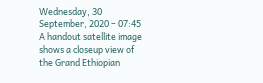Wednesday, 30 September, 2020 – 07:45 A handout satellite image shows a closeup view of the Grand Ethiopian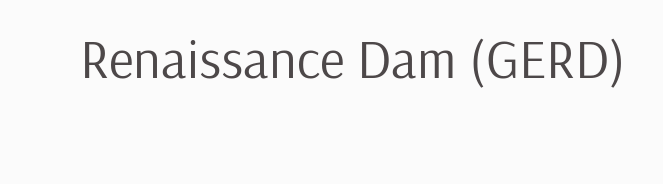Renaissance Dam (GERD)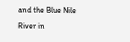and the Blue Nile River in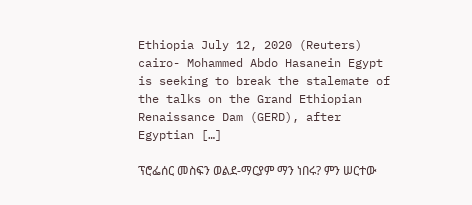Ethiopia July 12, 2020 (Reuters) cairo- Mohammed Abdo Hasanein Egypt is seeking to break the stalemate of the talks on the Grand Ethiopian Renaissance Dam (GERD), after Egyptian […]

ፕሮፌሰር መስፍን ወልደ-ማርያም ማን ነበሩ? ምን ሠርተው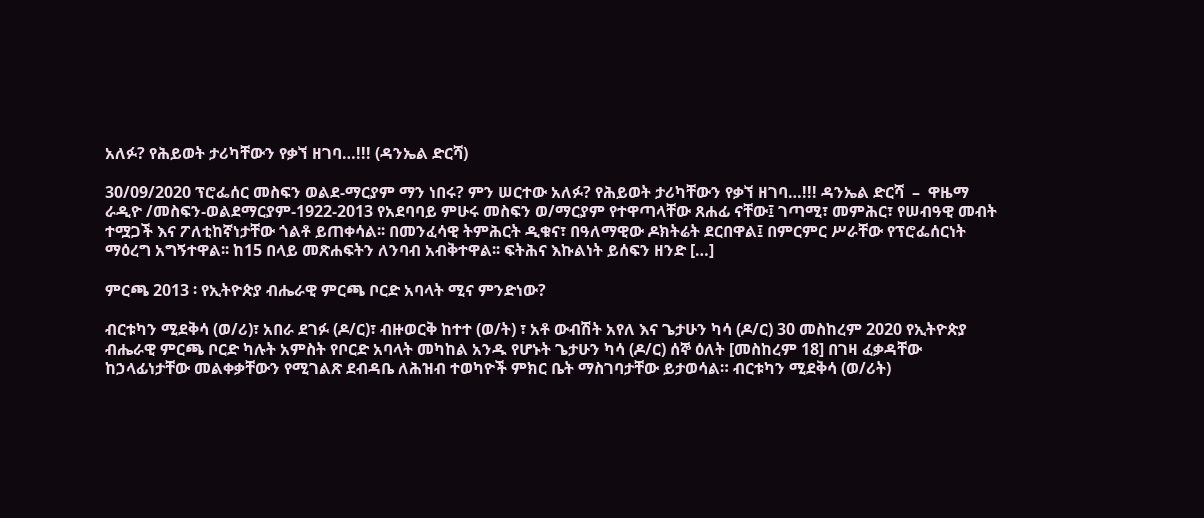አለፉ? የሕይወት ታሪካቸውን የቃኘ ዘገባ…!!! (ዳንኤል ድርሻ)

30/09/2020 ፕሮፌሰር መስፍን ወልደ-ማርያም ማን ነበሩ? ምን ሠርተው አለፉ? የሕይወት ታሪካቸውን የቃኘ ዘገባ…!!! ዳንኤል ድርሻ  –  ዋዜማ ራዲዮ /መስፍን-ወልደማርያም-1922-2013 የአደባባይ ምሁሩ መስፍን ወ/ማርያም የተዋጣላቸው ጸሐፊ ናቸው፤ ገጣሚ፣ መምሕር፣ የሠብዓዊ መብት ተሟጋች እና ፖለቲከኛነታቸው ጎልቶ ይጠቀሳል፡፡ በመንፈሳዊ ትምሕርት ዲቁና፣ በዓለማዊው ዶክትሬት ደርበዋል፤ በምርምር ሥራቸው የፕሮፌሰርነት ማዕረግ አግኝተዋል፡፡ ከ15 በላይ መጽሐፍትን ለንባብ አብቅተዋል፡፡ ፍትሕና እኩልነት ይሰፍን ዘንድ […]

ምርጫ 2013 ፡ የኢትዮጵያ ብሔራዊ ምርጫ ቦርድ አባላት ሚና ምንድነው?

ብርቱካን ሚደቅሳ (ወ/ሪ)፣ አበራ ደገፉ (ዶ/ር)፣ ብዙወርቅ ከተተ (ወ/ት) ፣ አቶ ውብሽት አየለ እና ጌታሁን ካሳ (ዶ/ር) 30 መስከረም 2020 የኢትዮጵያ ብሔራዊ ምርጫ ቦርድ ካሉት አምስት የቦርድ አባላት መካከል አንዱ የሆኑት ጌታሁን ካሳ (ዶ/ር) ሰኞ ዕለት [መስከረም 18] በገዛ ፈቃዳቸው ከኃላፊነታቸው መልቀቃቸውን የሚገልጽ ደብዳቤ ለሕዝብ ተወካዮች ምክር ቤት ማስገባታቸው ይታወሳል። ብርቱካን ሚደቅሳ (ወ/ሪት)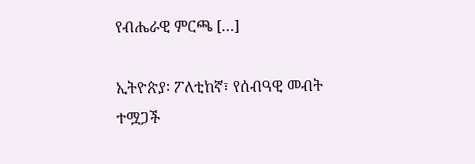የብሔራዊ ምርጫ […]

ኢትዮጵያ፡ ፖለቲከኛ፣ የሰብዓዊ መብት ተሟጋች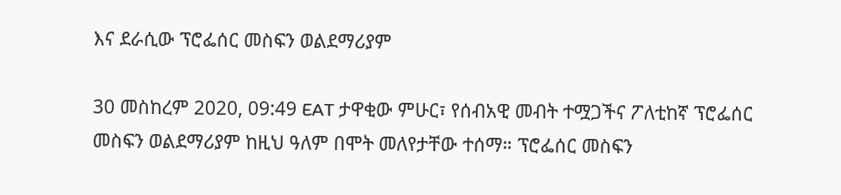እና ደራሲው ፕሮፌሰር መስፍን ወልደማሪያም

30 መስከረም 2020, 09:49 EAT ታዋቂው ምሁር፣ የሰብአዊ መብት ተሟጋችና ፖለቲከኛ ፕሮፌሰር መስፍን ወልደማሪያም ከዚህ ዓለም በሞት መለየታቸው ተሰማ። ፕሮፌሰር መስፍን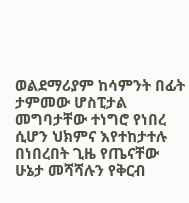ወልደማሪያም ከሳምንት በፊት ታምመው ሆስፒታል መግባታቸው ተነግሮ የነበረ ሲሆን ህክምና እየተከታተሉ በነበረበት ጊዜ የጤናቸው ሁኔታ መሻሻሉን የቅርብ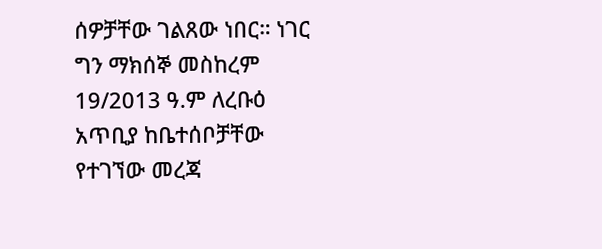ሰዎቻቸው ገልጸው ነበር። ነገር ግን ማክሰኞ መስከረም 19/2013 ዓ.ም ለረቡዕ አጥቢያ ከቤተሰቦቻቸው የተገኘው መረጃ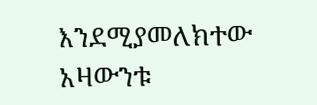እንደሚያመለክተው አዛውንቱ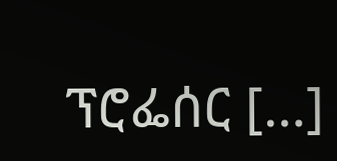ፕሮፌሰር […]